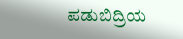ಪಡುಬಿದ್ರಿಯ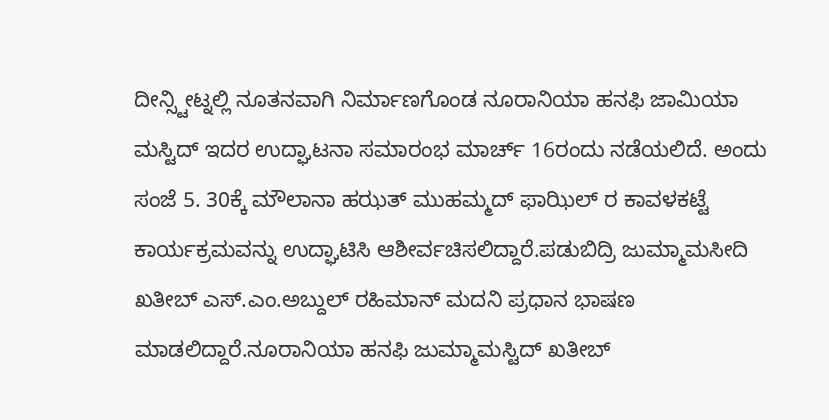ದೀನ್ಸ್ಟೀಟ್ನಲ್ಲಿ ನೂತನವಾಗಿ ನಿರ್ಮಾಣಗೊಂಡ ನೂರಾನಿಯಾ ಹನಫಿ ಜಾಮಿಯಾ ಮಸ್ಟಿದ್ ಇದರ ಉದ್ಘಾಟನಾ ಸಮಾರಂಭ ಮಾರ್ಚ್ 16ರಂದು ನಡೆಯಲಿದೆ. ಅಂದು ಸಂಜೆ 5. 30ಕ್ಕೆ ಮೌಲಾನಾ ಹಝತ್ ಮುಹಮ್ಮದ್ ಫಾಝಿಲ್ ರ ಕಾವಳಕಟ್ಟೆ ಕಾರ್ಯಕ್ರಮವನ್ನು ಉದ್ಘಾಟಿಸಿ ಆಶೀರ್ವಚಿಸಲಿದ್ದಾರೆ.ಪಡುಬಿದ್ರಿ ಜುಮ್ಮಾಮಸೀದಿ ಖತೀಬ್ ಎಸ್.ಎಂ.ಅಬ್ದುಲ್ ರಹಿಮಾನ್ ಮದನಿ ಪ್ರಧಾನ ಭಾಷಣ ಮಾಡಲಿದ್ದಾರೆ.ನೂರಾನಿಯಾ ಹನಫಿ ಜುಮ್ಮಾಮಸ್ಟಿದ್ ಖತೀಬ್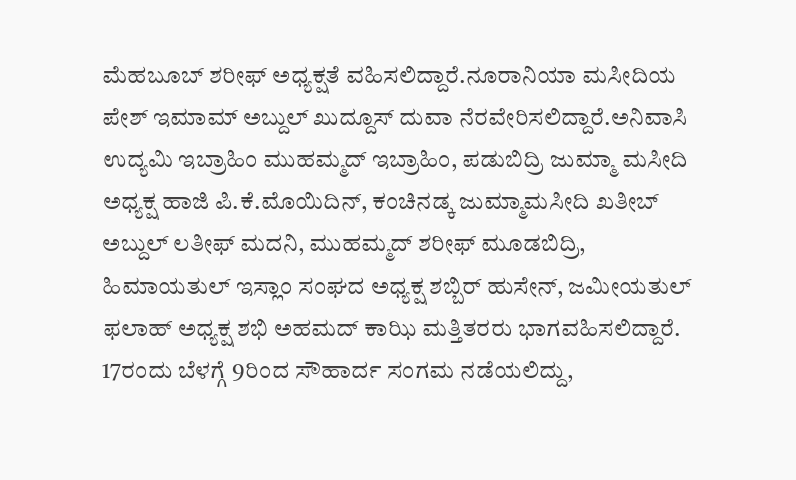ಮೆಹಬೂಬ್ ಶರೀಫ್ ಅಧ್ಯಕ್ಷತೆ ವಹಿಸಲಿದ್ದಾರೆ.ನೂರಾನಿಯಾ ಮಸೀದಿಯ ಪೇಶ್ ಇಮಾಮ್ ಅಬ್ದುಲ್ ಖುದ್ದೂಸ್ ದುವಾ ನೆರವೇರಿಸಲಿದ್ದಾರೆ.ಅನಿವಾಸಿ ಉದ್ಯಮಿ ಇಬ್ರಾಹಿಂ ಮುಹಮ್ಮದ್ ಇಬ್ರಾಹಿಂ, ಪಡುಬಿದ್ರಿ ಜುಮ್ಮಾ ಮಸೀದಿ ಅಧ್ಯಕ್ಷ ಹಾಜಿ ಪಿ.ಕೆ.ಮೊಯಿದಿನ್, ಕಂಚಿನಡ್ಕ ಜುಮ್ಮಾಮಸೀದಿ ಖತೀಬ್ ಅಬ್ದುಲ್ ಲತೀಫ್ ಮದನಿ, ಮುಹಮ್ಮದ್ ಶರೀಫ್ ಮೂಡಬಿದ್ರಿ, ಹಿಮಾಯತುಲ್ ಇಸ್ಲಾಂ ಸಂಘದ ಅಧ್ಯಕ್ಷ ಶಬ್ಬಿರ್ ಹುಸೇನ್, ಜಮೀಯತುಲ್ ಫಲಾಹ್ ಅಧ್ಯಕ್ಷ ಶಭಿ ಅಹಮದ್ ಕಾಝಿ ಮತ್ತಿತರರು ಭಾಗವಹಿಸಲಿದ್ದಾರೆ. 17ರಂದು ಬೆಳಗ್ಗೆ 9ರಿಂದ ಸೌಹಾರ್ದ ಸಂಗಮ ನಡೆಯಲಿದ್ದು,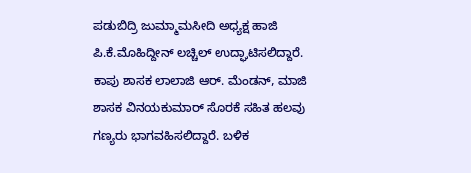ಪಡುಬಿದ್ರಿ ಜುಮ್ಮಾಮಸೀದಿ ಅಧ್ಯಕ್ಷ ಹಾಜಿ ಪಿ.ಕೆ.ಮೊಹಿದ್ದೀನ್ ಲಚ್ಚಿಲ್ ಉದ್ಘಾಟಿಸಲಿದ್ದಾರೆ. ಕಾಪು ಶಾಸಕ ಲಾಲಾಜಿ ಆರ್. ಮೆಂಡನ್, ಮಾಜಿ ಶಾಸಕ ವಿನಯಕುಮಾರ್ ಸೊರಕೆ ಸಹಿತ ಹಲವು ಗಣ್ಯರು ಭಾಗವಹಿಸಲಿದ್ದಾರೆ. ಬಳಿಕ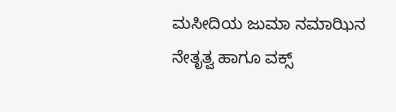ಮಸೀದಿಯ ಜುಮಾ ನಮಾಝಿನ ನೇತೃತ್ವ ಹಾಗೂ ವಕ್ಸ್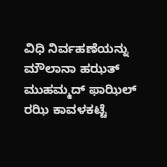ವಿಧಿ ನಿರ್ವಹಣೆಯನ್ನು ಮೌಲಾನಾ ಹಝತ್ ಮುಹಮ್ಮದ್ ಫಾಝಿಲ್ ರಝಿ ಕಾವಳಕಟ್ಟೆ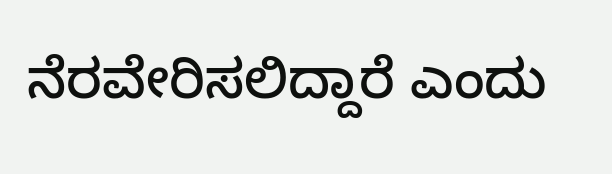ನೆರವೇರಿಸಲಿದ್ದಾರೆ ಎಂದು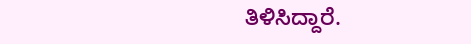ತಿಳಿಸಿದ್ದಾರೆ.